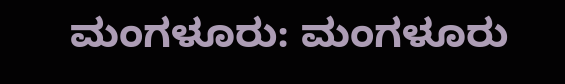ಮಂಗಳೂರು: ಮಂಗಳೂರು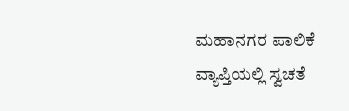ಮಹಾನಗರ ಪಾಲಿಕೆ ವ್ಯಾಪ್ತಿಯಲ್ಲಿ ಸ್ವಚತೆ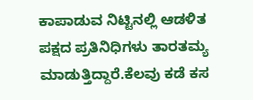ಕಾಪಾಡುವ ನಿಟ್ಟಿನಲ್ಲಿ ಆಡಳಿತ ಪಕ್ಷದ ಪ್ರತಿನಿಧಿಗಳು ತಾರತಮ್ಯ ಮಾಡುತ್ತಿದ್ದಾರೆ.ಕೆಲವು ಕಡೆ ಕಸ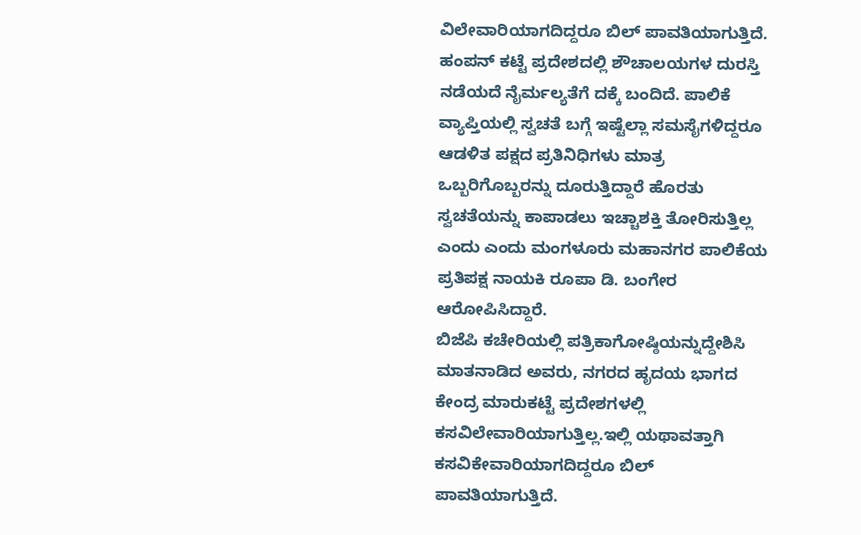ವಿಲೇವಾರಿಯಾಗದಿದ್ದರೂ ಬಿಲ್ ಪಾವತಿಯಾಗುತ್ತಿದೆ. ಹಂಪನ್ ಕಟ್ಟೆ ಪ್ರದೇಶದಲ್ಲಿ ಶೌಚಾಲಯಗಳ ದುರಸ್ತಿ ನಡೆಯದೆ ನೈರ್ಮಲ್ಯತೆಗೆ ದಕ್ಕೆ ಬಂದಿದೆ. ಪಾಲಿಕೆ ವ್ಯಾಪ್ತಿಯಲ್ಲಿ ಸ್ವಚತೆ ಬಗ್ಗೆ ಇಷ್ಟೆಲ್ಲಾ ಸಮಸೈಗಳಿದ್ದರೂ ಆಡಳಿತ ಪಕ್ಷದ ಪ್ರತಿನಿಧಿಗಳು ಮಾತ್ರ ಒಬ್ಬರಿಗೊಬ್ಬರನ್ನು ದೂರುತ್ತಿದ್ದಾರೆ ಹೊರತು ಸ್ವಚತೆಯನ್ನು ಕಾಪಾಡಲು ಇಚ್ಚಾಶಕ್ತಿ ತೋರಿಸುತ್ತಿಲ್ಲ ಎಂದು ಎಂದು ಮಂಗಳೂರು ಮಹಾನಗರ ಪಾಲಿಕೆಯ ಪ್ರತಿಪಕ್ಷ ನಾಯಕಿ ರೂಪಾ ಡಿ. ಬಂಗೇರ ಆರೋಪಿಸಿದ್ದಾರೆ.
ಬಿಜೆಪಿ ಕಚೇರಿಯಲ್ಲಿ ಪತ್ರಿಕಾಗೋಷ್ಠಿಯನ್ನುದ್ದೇಶಿಸಿ ಮಾತನಾಡಿದ ಅವರು, ನಗರದ ಹೃದಯ ಭಾಗದ ಕೇಂದ್ರ ಮಾರುಕಟ್ಟೆ ಪ್ರದೇಶಗಳಲ್ಲಿ ಕಸವಿಲೇವಾರಿಯಾಗುತ್ತಿಲ್ಲ.ಇಲ್ಲಿ ಯಥಾವತ್ತಾಗಿ ಕಸವಿಕೇವಾರಿಯಾಗದಿದ್ದರೂ ಬಿಲ್ ಪಾವತಿಯಾಗುತ್ತಿದೆ.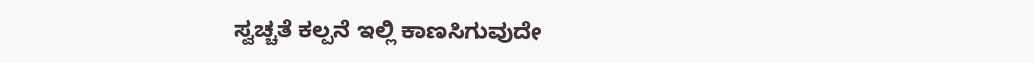ಸ್ವಚ್ಚತೆ ಕಲ್ಪನೆ ಇಲ್ಲಿ ಕಾಣಸಿಗುವುದೇ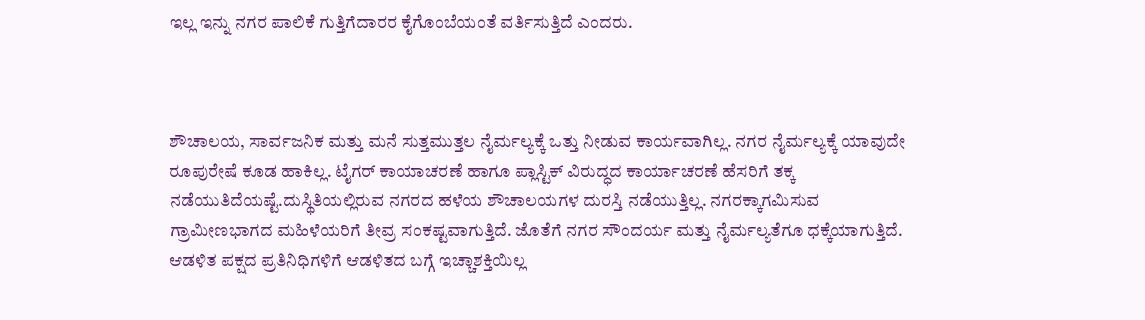ಇಲ್ಲ ಇನ್ನು ನಗರ ಪಾಲಿಕೆ ಗುತ್ತಿಗೆದಾರರ ಕೈಗೊಂಬೆಯಂತೆ ವರ್ತಿಸುತ್ತಿದೆ ಎಂದರು.



ಶೌಚಾಲಯ, ಸಾರ್ವಜನಿಕ ಮತ್ತು ಮನೆ ಸುತ್ತಮುತ್ತಲ ನೈರ್ಮಲ್ಯಕ್ಕೆ ಒತ್ತು ನೀಡುವ ಕಾರ್ಯವಾಗಿಲ್ಲ. ನಗರ ನೈರ್ಮಲ್ಯಕ್ಕೆ ಯಾವುದೇ ರೂಪುರೇಷೆ ಕೂಡ ಹಾಕಿಲ್ಲ. ಟೈಗರ್ ಕಾಯಾಚರಣೆ ಹಾಗೂ ಪ್ಲಾಸ್ಟಿಕ್ ವಿರುದ್ಧದ ಕಾರ್ಯಾಚರಣೆ ಹೆಸರಿಗೆ ತಕ್ಕ ನಡೆಯುತಿದೆಯಷ್ಟೆ.ದುಸ್ಥಿತಿಯಲ್ಲಿರುವ ನಗರದ ಹಳೆಯ ಶೌಚಾಲಯಗಳ ದುರಸ್ತಿ ನಡೆಯುತ್ತಿಲ್ಲ. ನಗರಕ್ಕಾಗಮಿಸುವ ಗ್ರಾಮೀಣಭಾಗದ ಮಹಿಳೆಯರಿಗೆ ತೀವ್ರ ಸಂಕಷ್ಟವಾಗುತ್ತಿದೆ. ಜೊತೆಗೆ ನಗರ ಸೌಂದರ್ಯ ಮತ್ತು ನೈರ್ಮಲ್ಯತೆಗೂ ಧಕ್ಕೆಯಾಗುತ್ತಿದೆ. ಆಡಳಿತ ಪಕ್ಷದ ಪ್ರತಿನಿಧಿಗಳಿಗೆ ಆಡಳಿತದ ಬಗ್ಗೆ ಇಚ್ಚಾಶಕ್ತಿಯಿಲ್ಲ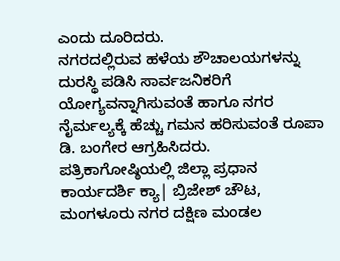ಎಂದು ದೂರಿದರು.
ನಗರದಲ್ಲಿರುವ ಹಳೆಯ ಶೌಚಾಲಯಗಳನ್ನು ದುರಸ್ಥಿ ಪಡಿಸಿ ಸಾರ್ವಜನಿಕರಿಗೆ ಯೋಗ್ಯವನ್ನಾಗಿಸುವಂತೆ ಹಾಗೂ ನಗರ ನೈರ್ಮಲ್ಯಕ್ಕೆ ಹೆಚ್ಚು ಗಮನ ಹರಿಸುವಂತೆ ರೂಪಾ ಡಿ. ಬಂಗೇರ ಆಗ್ರಹಿಸಿದರು.
ಪತ್ರಿಕಾಗೋಷ್ಠಿಯಲ್ಲಿ ಜಿಲ್ಲಾ ಪ್ರಧಾನ ಕಾರ್ಯದರ್ಶಿ ಕ್ಯಾ| ಬ್ರಿಜೇಶ್ ಚೌಟ, ಮಂಗಳೂರು ನಗರ ದಕ್ಷಿಣ ಮಂಡಲ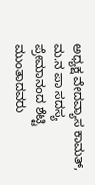ಅಧ್ಯಕ್ಷ ವೇದವ್ಯಾಸ ಕಾಮತ್, ಮ.ನ ಪಾ ಸದಸ್ಯ ಪ್ರೇಮಾನಂದ ಶೆಟ್ಟಿ ಮುಂತಾದವರು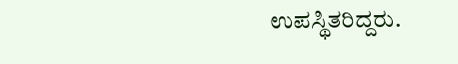ಉಪಸ್ಥಿತರಿದ್ದರು.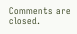Comments are closed.